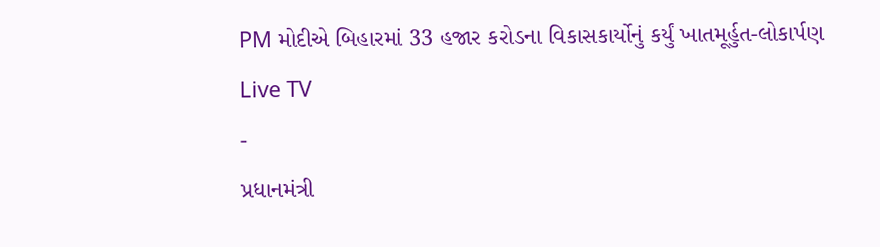PM મોદીએ બિહારમાં 33 હજાર કરોડના વિકાસકાર્યોનું કર્યું ખાતમૂર્હુત-લોકાર્પણ
Live TV
-
પ્રધાનમંત્રી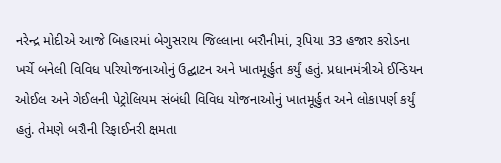નરેન્દ્ર મોદીએ આજે બિહારમાં બેગુસરાય જિલ્લાના બરૌનીમાં, રૂપિયા 33 હજાર કરોડના ખર્ચે બનેલી વિવિધ પરિયોજનાઓનું ઉદ્ઘાટન અને ખાતમૂર્હુત કર્યું હતું. પ્રધાનમંત્રીએ ઈન્ડિયન ઓઈલ અને ગેઈલની પેટ્રોલિયમ સંબંધી વિવિધ યોજનાઓનું ખાતમૂર્હુત અને લોકાપર્ણ કર્યું હતું. તેમણે બરૌની રિફાઈનરી ક્ષમતા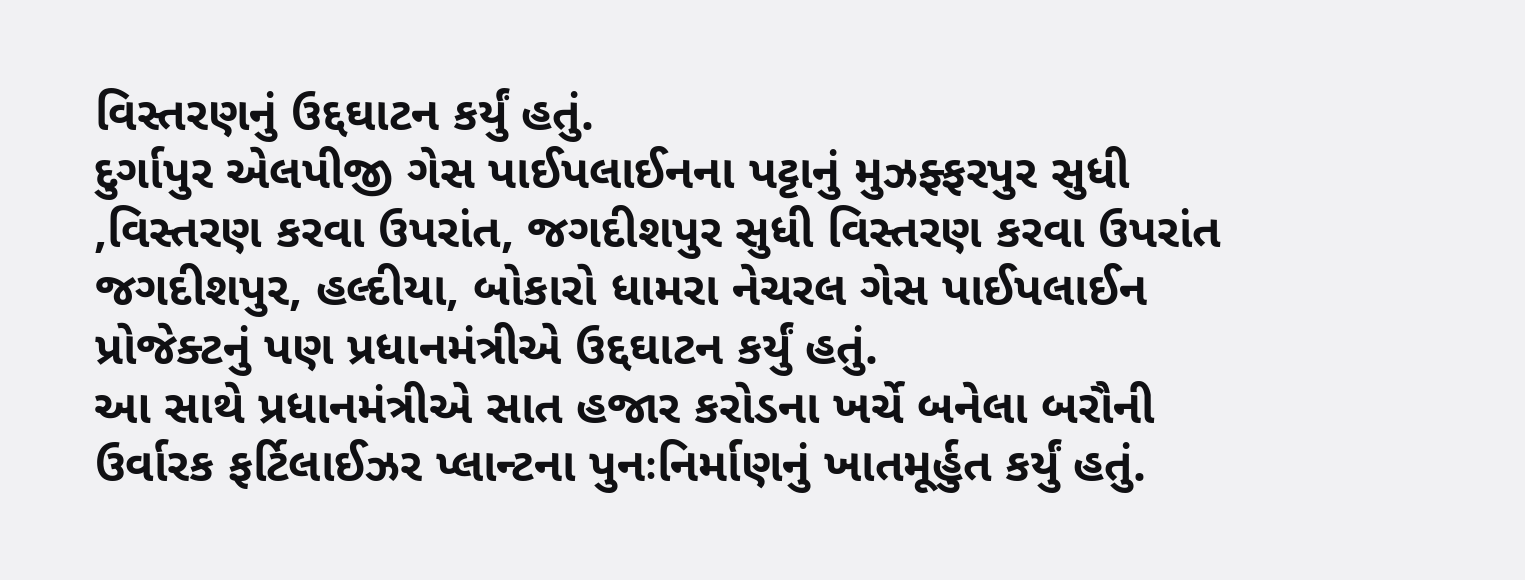વિસ્તરણનું ઉદ્દઘાટન કર્યું હતું.
દુર્ગાપુર એલપીજી ગેસ પાઈપલાઈનના પટ્ટાનું મુઝફ્ફરપુર સુધી ,વિસ્તરણ કરવા ઉપરાંત, જગદીશપુર સુધી વિસ્તરણ કરવા ઉપરાંત જગદીશપુર, હલ્દીયા, બોકારો ધામરા નેચરલ ગેસ પાઈપલાઈન પ્રોજેક્ટનું પણ પ્રધાનમંત્રીએ ઉદ્દઘાટન કર્યું હતું.
આ સાથે પ્રધાનમંત્રીએ સાત હજાર કરોડના ખર્ચે બનેલા બરૌની ઉર્વારક ફર્ટિલાઈઝર પ્લાન્ટના પુનઃનિર્માણનું ખાતમૂર્હુત કર્યું હતું.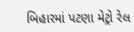બિહારમાં પટણા મેટ્રો રેલ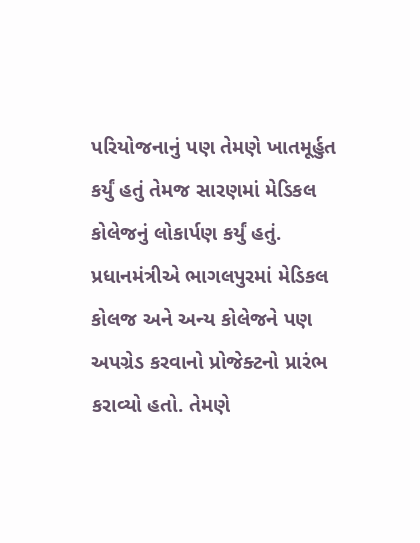પરિયોજનાનું પણ તેમણે ખાતમૂર્હુત કર્યું હતું તેમજ સારણમાં મેડિકલ કોલેજનું લોકાર્પણ કર્યું હતું.
પ્રધાનમંત્રીએ ભાગલપુરમાં મેડિકલ કોલજ અને અન્ય કોલેજને પણ અપગ્રેડ કરવાનો પ્રોજેક્ટનો પ્રારંભ કરાવ્યો હતો. તેમણે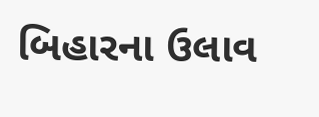બિહારના ઉલાવ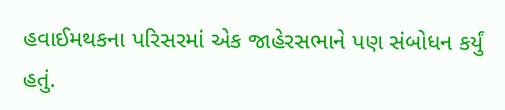હવાઈમથકના પરિસરમાં એક જાહેરસભાને પણ સંબોધન કર્યું હતું.